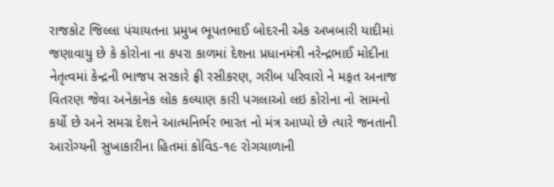રાજકોટ જિલ્લા પંચાયતના પ્રમુખ ભૂપતભાઈ બોદરની એક અખબારી યાદીમાં જણાવાયુ છે કે કોરોના ના કપરા કાળમાં દેશના પ્રધાનમંત્રી નરેન્દ્રભાઈ મોદીના નેતૃત્વમાં કેન્દ્રની ભાજપ સરકારે ફ્રી રસીકરણ, ગરીબ પરિવારો ને મફત અનાજ વિતરણ જેવા અનેકાનેક લોક કલ્યાણ કારી પગલાઓ લઇ કોરોના નો સામનો કર્યો છે અને સમગ્ર દેશને આત્મનિર્ભર ભારત નો મંત્ર આપ્યો છે ત્યારે જનતાની આરોગ્યની સુખાકારીના હિતમાં કોવિડ-૧૯ રોગચાળાની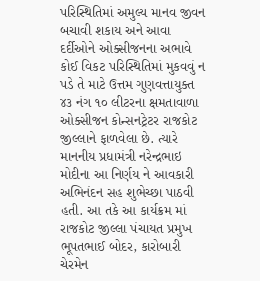પરિસ્થિતિમાં અમુલ્ય માનવ જીવન બચાવી શકાય અને આવા દર્દીઓને ઓક્સીજનના અભાવે કોઈ વિકટ પરિસ્થિતિમાં મુકવવું ન પડે તે માટે ઉત્તમ ગુણવત્તાયુક્ત ૪૩ નંગ ૧૦ લીટરના ક્ષમતાવાળા ઓક્સીજન કોન્સનટ્રેટર રાજકોટ જીલ્લાને ફાળવેલા છે. ત્યારે માનનીય પ્રધામંત્રી નરેન્દ્રભાઇ મોદીના આ નિર્ણય ને આવકારી અભિનંદન સહ શુભેચ્છા પાઠવી હતી. આ તકે આ કાર્યક્રમ માં રાજકોટ જીલ્લા પંચાયત પ્રમુખ ભૂપતભાઈ બોદર, કારોબારી ચેરમેન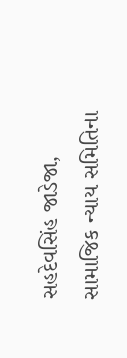સહદેવસિંહ જાડેજા, સામાજિક ન્યાય સમિતિના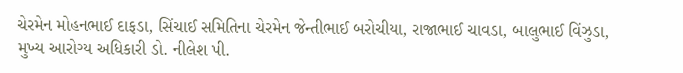ચેરમેન મોહનભાઈ દાફડા, સિંચાઈ સમિતિના ચેરમેન જેન્તીભાઈ બરોચીયા, રાજાભાઈ ચાવડા, બાલુભાઈ વિંઝુડા, મુખ્ય આરોગ્ય અધિકારી ડો. નીલેશ પી.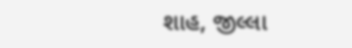શાહ, જીલ્લા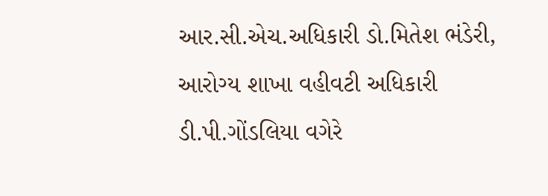આર.સી.એચ.અધિકારી ડો.મિતેશ ભંડેરી, આરોગ્ય શાખા વહીવટી અધિકારી ડી.પી.ગોંડલિયા વગેરે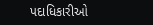પદાધિકારીઓ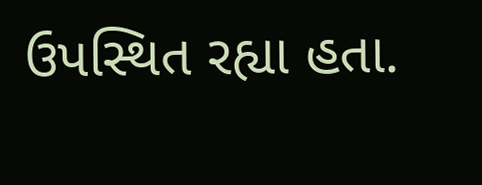ઉપસ્થિત રહ્યા હતા.